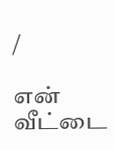/

என் வீட்டை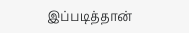இப்படித்தான்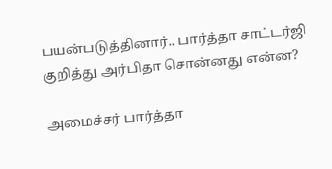பயன்படுத்தினார்.. பார்த்தா சாட்டர்ஜி குறித்து அர்பிதா சொன்னது என்ன?

அமைச்சர் பார்த்தா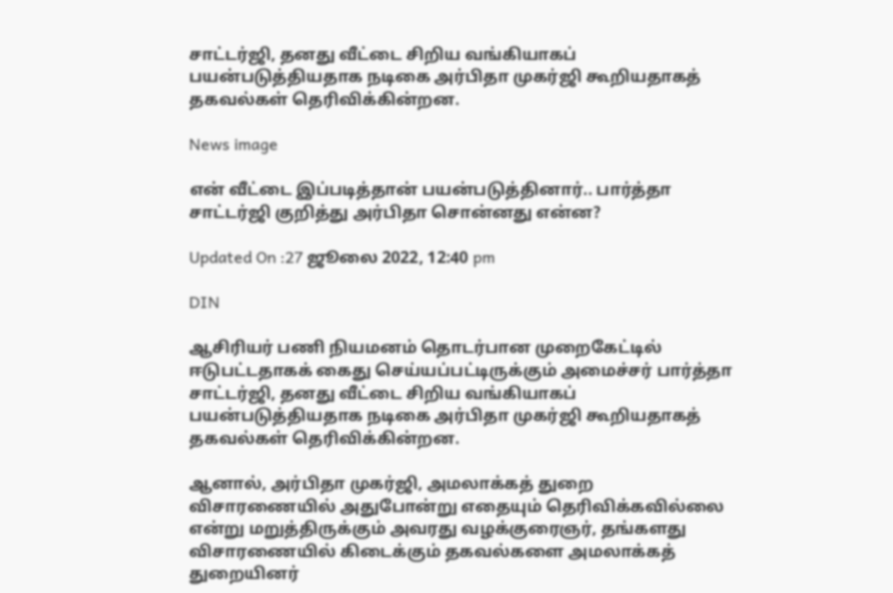சாட்டர்ஜி, தனது வீட்டை சிறிய வங்கியாகப் பயன்படுத்தியதாக நடிகை அர்பிதா முகர்ஜி கூறியதாகத் தகவல்கள் தெரிவிக்கின்றன.

News image

என் வீட்டை இப்படித்தான் பயன்படுத்தினார்.. பார்த்தா சாட்டர்ஜி குறித்து அர்பிதா சொன்னது என்ன?

Updated On :27 ஜூலை 2022, 12:40 pm

DIN

ஆசிரியர் பணி நியமனம் தொடர்பான முறைகேட்டில் ஈடுபட்டதாகக் கைது செய்யப்பட்டிருக்கும் அமைச்சர் பார்த்தா சாட்டர்ஜி, தனது வீட்டை சிறிய வங்கியாகப் பயன்படுத்தியதாக நடிகை அர்பிதா முகர்ஜி கூறியதாகத் தகவல்கள் தெரிவிக்கின்றன.

ஆனால், அர்பிதா முகர்ஜி, அமலாக்கத் துறை விசாரணையில் அதுபோன்று எதையும் தெரிவிக்கவில்லை என்று மறுத்திருக்கும் அவரது வழக்குரைஞர், தங்களது விசாரணையில் கிடைக்கும் தகவல்களை அமலாக்கத் துறையினர்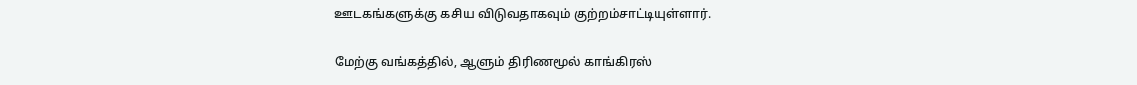ஊடகங்களுக்கு கசிய விடுவதாகவும் குற்றம்சாட்டியுள்ளார்.

மேற்கு வங்கத்தில், ஆளும் திரிணமூல் காங்கிரஸ்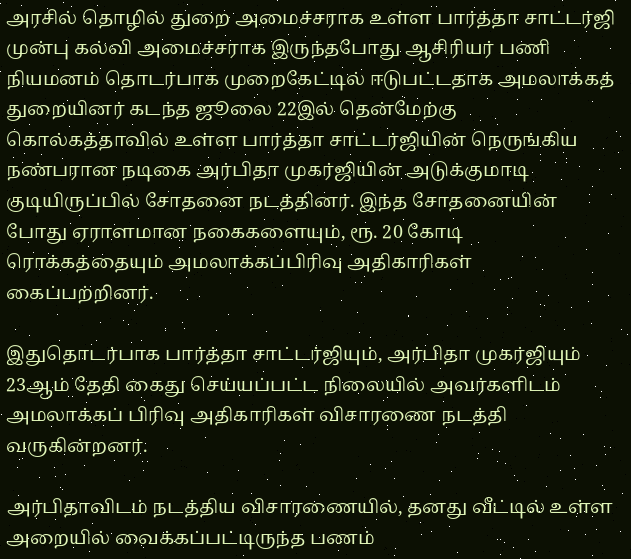அரசில் தொழில் துறை அமைச்சராக உள்ள பார்த்தா சாட்டர்ஜி முன்பு கல்வி அமைச்சராக இருந்தபோது ஆசிரியர் பணி நியமனம் தொடர்பாக முறைகேட்டில் ஈடுபட்டதாக அமலாக்கத் துறையினர் கடந்த ஜூலை 22இல் தென்மேற்கு கொல்கத்தாவில் உள்ள பார்த்தா சாட்டர்ஜியின் நெருங்கிய நண்பரான நடிகை அர்பிதா முகர்ஜியின் அடுக்குமாடி குடியிருப்பில் சோதனை நடத்தினர். இந்த சோதனையின் போது ஏராளமான நகைகளையும், ரூ. 20 கோடி ரொக்கத்தையும் அமலாக்கப்பிரிவு அதிகாரிகள் கைப்பற்றினர்.

இதுதொடர்பாக பார்த்தா சாட்டர்ஜியும், அர்பிதா முகர்ஜியும் 23ஆம் தேதி கைது செய்யப்பட்ட நிலையில் அவர்களிடம் அமலாக்கப் பிரிவு அதிகாரிகள் விசாரணை நடத்தி வருகின்றனர்.

அர்பிதாவிடம் நடத்திய விசாரணையில், தனது வீட்டில் உள்ள அறையில் வைக்கப்பட்டிருந்த பணம்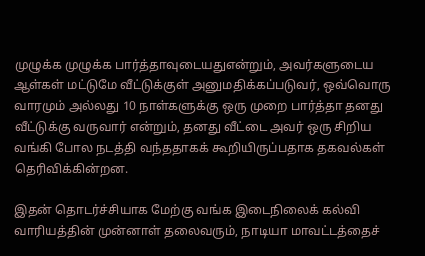முழுக்க முழுக்க பார்த்தாவுடையதுஎன்றும், அவர்களுடைய ஆள்கள் மட்டுமே வீட்டுக்குள் அனுமதிக்கப்படுவர், ஒவ்வொரு வாரமும் அல்லது 10 நாள்களுக்கு ஒரு முறை பார்த்தா தனது வீட்டுக்கு வருவார் என்றும், தனது வீட்டை அவர் ஒரு சிறிய வங்கி போல நடத்தி வந்ததாகக் கூறியிருப்பதாக தகவல்கள் தெரிவிக்கின்றன.

இதன் தொடர்ச்சியாக மேற்கு வங்க இடைநிலைக் கல்வி வாரியத்தின் முன்னாள் தலைவரும், நாடியா மாவட்டத்தைச்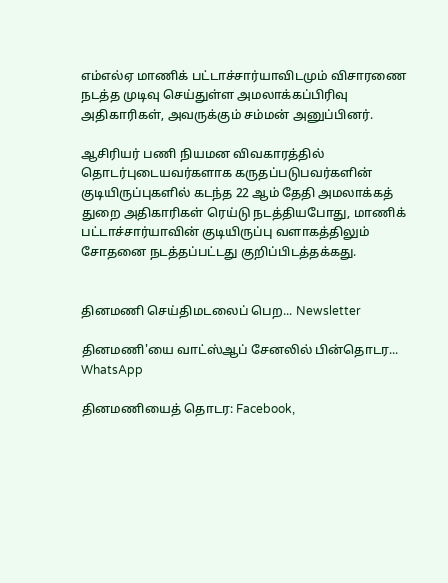எம்எல்ஏ மாணிக் பட்டாச்சார்யாவிடமும் விசாரணை நடத்த முடிவு செய்துள்ள அமலாக்கப்பிரிவு அதிகாரிகள், அவருக்கும் சம்மன் அனுப்பினர்.

ஆசிரியர் பணி நியமன விவகாரத்தில் தொடர்புடையவர்களாக கருதப்படுபவர்களின் குடியிருப்புகளில் கடந்த 22 ஆம் தேதி அமலாக்கத் துறை அதிகாரிகள் ரெய்டு நடத்தியபோது, மாணிக் பட்டாச்சார்யாவின் குடியிருப்பு வளாகத்திலும் சோதனை நடத்தப்பட்டது குறிப்பிடத்தக்கது.


தினமணி செய்திமடலைப் பெற... Newsletter

தினமணி'யை வாட்ஸ்ஆப் சேனலில் பின்தொடர... WhatsApp

தினமணியைத் தொடர: Facebook,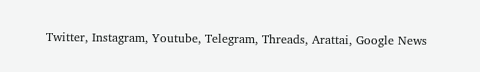Twitter, Instagram, Youtube, Telegram, Threads, Arattai, Google News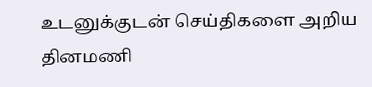உடனுக்குடன் செய்திகளை அறிய தினமணி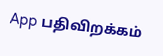App பதிவிறக்கம்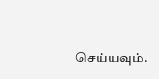செய்யவும்.